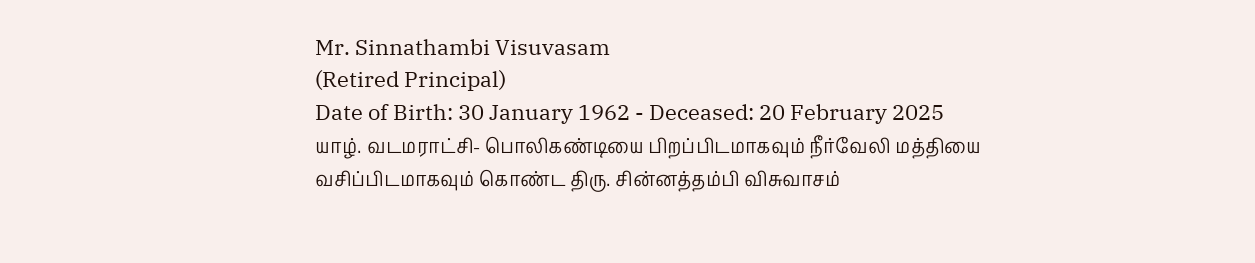Mr. Sinnathambi Visuvasam
(Retired Principal)
Date of Birth: 30 January 1962 - Deceased: 20 February 2025
யாழ். வடமராட்சி- பொலிகண்டியை பிறப்பிடமாகவும் நீர்வேலி மத்தியை வசிப்பிடமாகவும் கொண்ட திரு. சின்னத்தம்பி விசுவாசம்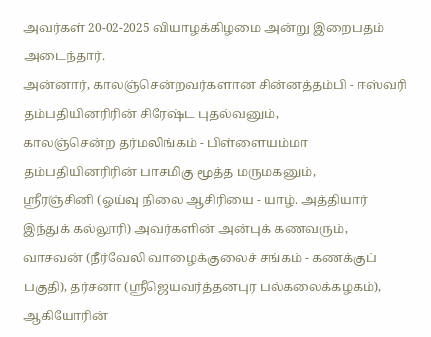அவர்கள் 20-02-2025 வியாழக்கிழமை அன்று இறைபதம் அடைந்தார்.
அன்னார், காலஞ்சென்றவர்களான சின்னத்தம்பி - ஈஸ்வரி தம்பதியினரிரின் சிரேஷ்ட புதல்வனும்,
காலஞ்சென்ற தர்மலிங்கம் - பிள்ளையம்மா தம்பதியினரிரின் பாசமிகு மூத்த மருமகனும்,
ஸ்ரீரஞ்சினி (ஓய்வு நிலை ஆசிரியை - யாழ். அத்தியார் இந்துக் கல்லூரி) அவர்களின் அன்புக் கணவரும்,
வாசவன் (நீர்வேலி வாழைக்குலைச் சங்கம் - கணக்குப் பகுதி), தர்சனா (ஸ்ரீஜெயவர்த்தனபுர பல்கலைக்கழகம்), ஆகியோரின்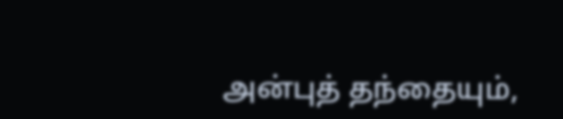அன்புத் தந்தையும்,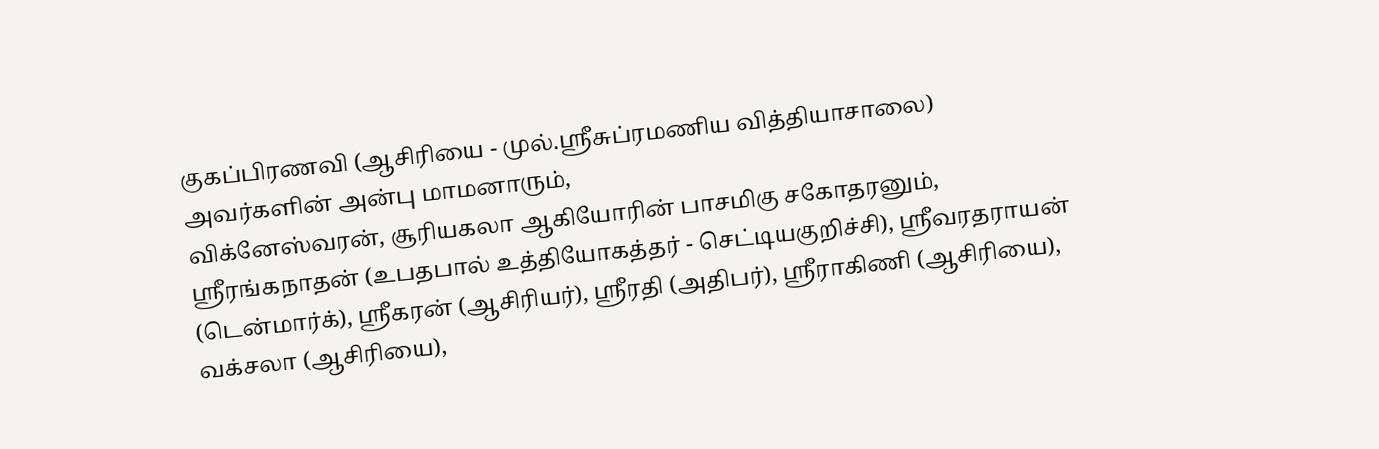குகப்பிரணவி (ஆசிரியை - முல்.ஸ்ரீசுப்ரமணிய வித்தியாசாலை) அவர்களின் அன்பு மாமனாரும்,
விக்னேஸ்வரன், சூரியகலா ஆகியோரின் பாசமிகு சகோதரனும்,
ஸ்ரீரங்கநாதன் (உபதபால் உத்தியோகத்தர் - செட்டியகுறிச்சி), ஸ்ரீவரதராயன் (டென்மார்க்), ஸ்ரீகரன் (ஆசிரியர்), ஸ்ரீரதி (அதிபர்), ஸ்ரீராகிணி (ஆசிரியை), வக்சலா (ஆசிரியை),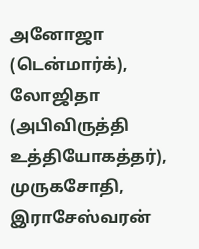அனோஜா (டென்மார்க்), லோஜிதா (அபிவிருத்தி உத்தியோகத்தர்), முருகசோதி, இராசேஸ்வரன்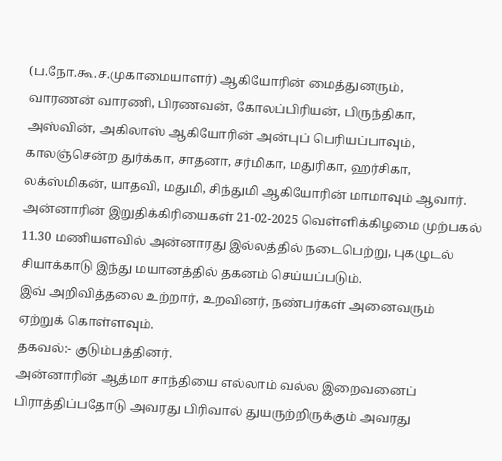(ப.நோ.கூ.ச.முகாமையாளர்) ஆகியோரின் மைத்துனரும்,
வாரணன் வாரணி, பிரணவன், கோலப்பிரியன், பிருந்திகா, அஸ்வின், அகிலாஸ் ஆகியோரின் அன்புப் பெரியப்பாவும்,
காலஞ்சென்ற துர்க்கா, சாதனா, சர்மிகா, மதுரிகா, ஹர்சிகா, லக்ஸ்மிகன், யாதவி, மதுமி, சிந்துமி ஆகியோரின் மாமாவும் ஆவார்.
அன்னாரின் இறுதிக்கிரியைகள் 21-02-2025 வெள்ளிக்கிழமை முற்பகல் 11.30 மணியளவில் அன்னாரது இல்லத்தில் நடைபெற்று, புகழுடல் சியாக்காடு இந்து மயானத்தில் தகனம் செய்யப்படும்.
இவ் அறிவித்தலை உற்றார், உறவினர், நண்பர்கள் அனைவரும் ஏற்றுக் கொள்ளவும்.
தகவல்:- குடும்பத்தினர்.
அன்னாரின் ஆத்மா சாந்தியை எல்லாம் வல்ல இறைவனைப் பிராத்திப்பதோடு அவரது பிரிவால் துயருற்றிருக்கும் அவரது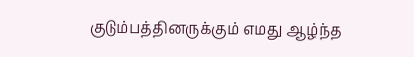குடும்பத்தினருக்கும் எமது ஆழ்ந்த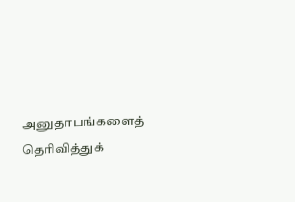அனுதாபங்களைத் தெரிவித்துக்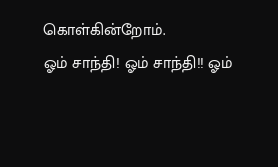கொள்கின்றோம்.
ஓம் சாந்தி! ஓம் சாந்தி!! ஓம்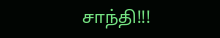சாந்தி!!!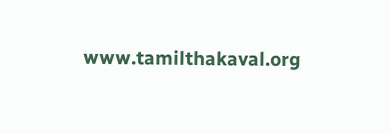www.tamilthakaval.org